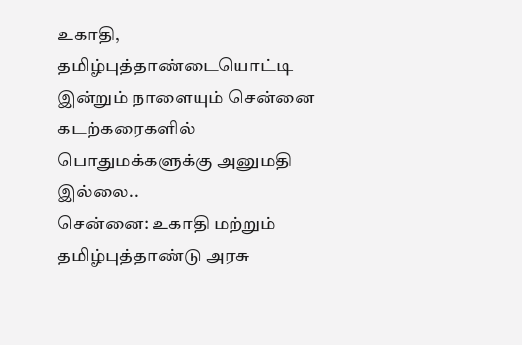உகாதி, தமிழ்புத்தாண்டையொட்டி இன்றும் நாளையும் சென்னை கடற்கரைகளில் பொதுமக்களுக்கு அனுமதி இல்லை..
சென்னை: உகாதி மற்றும் தமிழ்புத்தாண்டு அரசு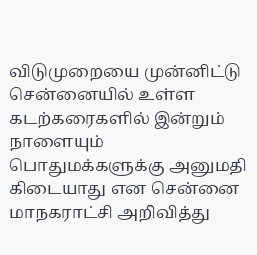விடுமுறையை முன்னிட்டு சென்னையில் உள்ள கடற்கரைகளில் இன்றும் நாளையும் பொதுமக்களுக்கு அனுமதி கிடையாது என சென்னை மாநகராட்சி அறிவித்து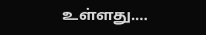உள்ளது.…